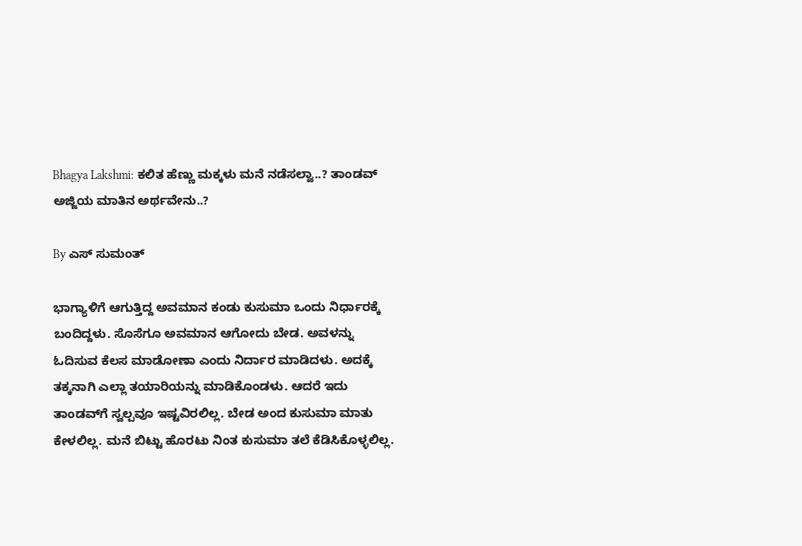Bhagya Lakshmi: ಕಲಿತ ಹೆಣ್ಣು‌ ಮಕ್ಕಳು ಮನೆ ನಡೆಸಲ್ವಾ..? ತಾಂಡವ್ ಅಜ್ಜಿಯ ಮಾತಿನ ಅರ್ಥವೇನು..?

By ಎಸ್ ಸುಮಂತ್

ಭಾಗ್ಯಾಳಿಗೆ ಆಗುತ್ತಿದ್ದ ಅವಮಾನ ಕಂಡು ಕುಸುಮಾ ಒಂದು ನಿರ್ಧಾರಕ್ಕೆ ಬಂದಿದ್ದಳು. ಸೊಸೆಗೂ ಅವಮಾನ ಆಗೋದು ಬೇಡ. ಅವಳನ್ನು ಓದಿಸುವ ಕೆಲಸ ಮಾಡೋಣಾ ಎಂದು ನಿರ್ದಾರ ಮಾಡಿದಳು. ಅದಕ್ಕೆ ತಕ್ಕನಾಗಿ ಎಲ್ಲಾ ತಯಾರಿಯನ್ನು ಮಾಡಿಕೊಂಡಳು. ಆದರೆ ಇದು ತಾಂಡವ್‌ಗೆ ಸ್ವಲ್ಪವೂ ಇಷ್ಟವಿರಲಿಲ್ಲ. ಬೇಡ ಅಂದ ಕುಸುಮಾ ಮಾತು ಕೇಳಲಿಲ್ಲ. ಮನೆ ಬಿಟ್ಟು ಹೊರಟು ನಿಂತ ಕುಸುಮಾ ತಲೆ ಕೆಡಿಸಿಕೊಳ್ಳಲಿಲ್ಲ.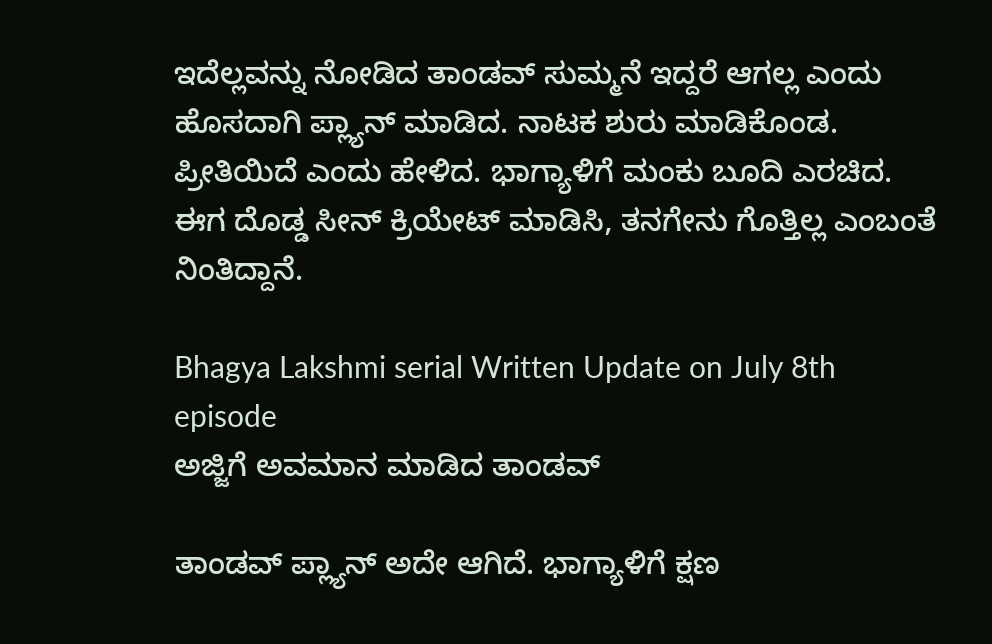ಇದೆಲ್ಲವನ್ನು ನೋಡಿದ ತಾಂಡವ್ ಸುಮ್ಮನೆ ಇದ್ದರೆ ಆಗಲ್ಲ ಎಂದು ಹೊಸದಾಗಿ‌ ಪ್ಲ್ಯಾನ್ ಮಾಡಿದ. ನಾಟಕ ಶುರು ಮಾಡಿಕೊಂಡ. ಪ್ರೀತಿಯಿದೆ ಎಂದು ಹೇಳಿದ. ಭಾಗ್ಯಾಳಿಗೆ ಮಂಕು ಬೂದಿ ಎರಚಿದ. ಈಗ ದೊಡ್ಡ ಸೀನ್ ಕ್ರಿಯೇಟ್ ಮಾಡಿಸಿ, ತನಗೇನು ಗೊತ್ತಿಲ್ಲ ಎಂಬಂತೆ ನಿಂತಿದ್ದಾನೆ.

Bhagya Lakshmi serial Written Update on July 8th episode
ಅಜ್ಜಿಗೆ ಅವಮಾನ ಮಾಡಿದ ತಾಂಡವ್

ತಾಂಡವ್ ಪ್ಲ್ಯಾನ್ ಅದೇ ಆಗಿದೆ. ಭಾಗ್ಯಾಳಿಗೆ ಕ್ಷಣ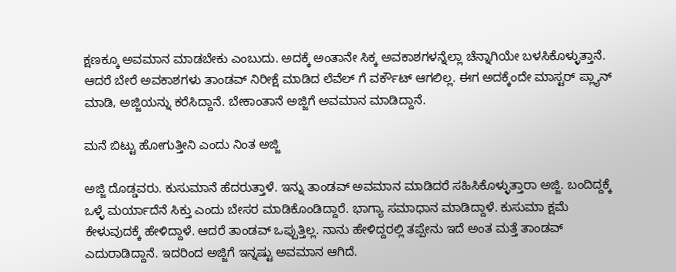ಕ್ಷಣಕ್ಕೂ ಅವಮಾನ ಮಾಡಬೇಕು ಎಂಬುದು. ಅದಕ್ಕೆ ಅಂತಾನೇ ಸಿಕ್ಕ ಅವಕಾಶಗಳನ್ನೆಲ್ಲಾ ಚೆನ್ನಾಗಿಯೇ ಬಳಸಿಕೊಳ್ಳುತ್ತಾನೆ. ಆದರೆ ಬೇರೆ ಅವಕಾಶಗಳು ತಾಂಡವ್ ನಿರೀಕ್ಷೆ ಮಾಡಿದ ಲೆವೆಲ್ ಗೆ ವರ್ಕೌಟ್ ಆಗಲಿಲ್ಲ. ಈಗ ಅದಕ್ಕೆಂದೇ ಮಾಸ್ಟರ್ ಪ್ಲ್ಯಾನ್ ಮಾಡಿ, ಅಜ್ಜಿಯನ್ನು ಕರೆಸಿದ್ದಾನೆ. ಬೇಕಾಂತಾನೆ ಅಜ್ಜಿಗೆ ಅವಮಾನ ಮಾಡಿದ್ದಾನೆ.

ಮನೆ ಬಿಟ್ಟು ಹೋಗುತ್ತೀನಿ ಎಂದು ನಿಂತ ಅಜ್ಜಿ

ಅಜ್ಜಿ ದೊಡ್ಡವರು. ಕುಸುಮಾನೆ ಹೆದರುತ್ತಾಳೆ. ಇನ್ನು ತಾಂಡವ್ ಅವಮಾನ ಮಾಡಿದರೆ ಸಹಿಸಿಕೊಳ್ಳುತ್ತಾರಾ ಅಜ್ಜಿ. ಬಂದಿದ್ದಕ್ಕೆ ಒಳ್ಳೆ ಮರ್ಯಾದೆನೆ ಸಿಕ್ತು ಎಂದು ಬೇಸರ ಮಾಡಿಕೊಂಡಿದ್ದಾರೆ. ಭಾಗ್ಯಾ ಸಮಾಧಾನ ಮಾಡಿದ್ದಾಳೆ. ಕುಸುಮಾ ಕ್ಷಮೆ ಕೇಳುವುದಕ್ಕೆ ಹೇಳಿದ್ದಾಳೆ. ಆದರೆ ತಾಂಡವ್ ಒಪ್ಪುತ್ತಿಲ್ಲ. ನಾನು ಹೇಳಿದ್ದರಲ್ಲಿ ತಪ್ಪೇನು ಇದೆ ಅಂತ ಮತ್ತೆ ತಾಂಡವ್ ಎದುರಾಡಿದ್ದಾನೆ. ಇದರಿಂದ ಅಜ್ಜಿಗೆ ಇನ್ನಷ್ಟು ಅವಮಾನ ಆಗಿದೆ.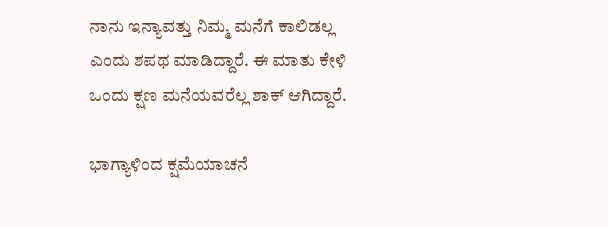ನಾನು ಇನ್ಯಾವತ್ತು ನಿಮ್ಮ ಮನೆಗೆ ಕಾಲಿಡಲ್ಲ ಎಂದು ಶಪಥ ಮಾಡಿದ್ದಾರೆ. ಈ ಮಾತು ಕೇಳಿ ಒಂದು ಕ್ಷಣ ಮನೆಯವರೆಲ್ಲ ಶಾಕ್ ಆಗಿದ್ದಾರೆ.

ಭಾಗ್ಯಾಳಿಂದ ಕ್ಷಮೆಯಾಚನೆ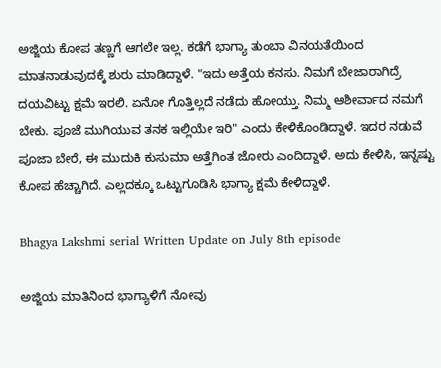ಅಜ್ಜಿಯ ಕೋಪ ತಣ್ಣಗೆ ಆಗಲೇ ಇಲ್ಲ. ಕಡೆಗೆ ಭಾಗ್ಯಾ ತುಂಬಾ ವಿನಯತೆಯಿಂದ ಮಾತನಾಡುವುದಕ್ಕೆ ಶುರು ಮಾಡಿದ್ದಾಳೆ. "ಇದು ಅತ್ತೆಯ ಕನಸು. ನಿಮಗೆ ಬೇಜಾರಾಗಿದ್ರೆ ದಯವಿಟ್ಟು ಕ್ಷಮೆ ಇರಲಿ. ಏನೋ ಗೊತ್ತಿಲ್ಲದೆ ನಡೆದು ಹೋಯ್ತು. ನಿಮ್ಮ ಆಶೀರ್ವಾದ ನಮಗೆ ಬೇಕು. ಪೂಜೆ ಮುಗಿಯುವ ತನಕ ಇಲ್ಲಿಯೇ ಇರಿ" ಎಂದು ಕೇಳಿಕೊಂಡಿದ್ದಾಳೆ. ಇದರ ನಡುವೆ ಪೂಜಾ ಬೇರೆ, ಈ ಮುದುಕಿ ಕುಸುಮಾ ಅತ್ತೆಗಿಂತ ಜೋರು ಎಂದಿದ್ದಾಳೆ. ಅದು ಕೇಳಿಸಿ, ಇನ್ನಷ್ಟು ಕೋಪ ಹೆಚ್ಚಾಗಿದೆ. ಎಲ್ಲದಕ್ಕೂ ಒಟ್ಟುಗೂಡಿಸಿ ಭಾಗ್ಯಾ ಕ್ಷಮೆ ಕೇಳಿದ್ದಾಳೆ.

Bhagya Lakshmi serial Written Update on July 8th episode

ಅಜ್ಜಿಯ ಮಾತಿನಿಂದ ಭಾಗ್ಯಾಳಿಗೆ ನೋವು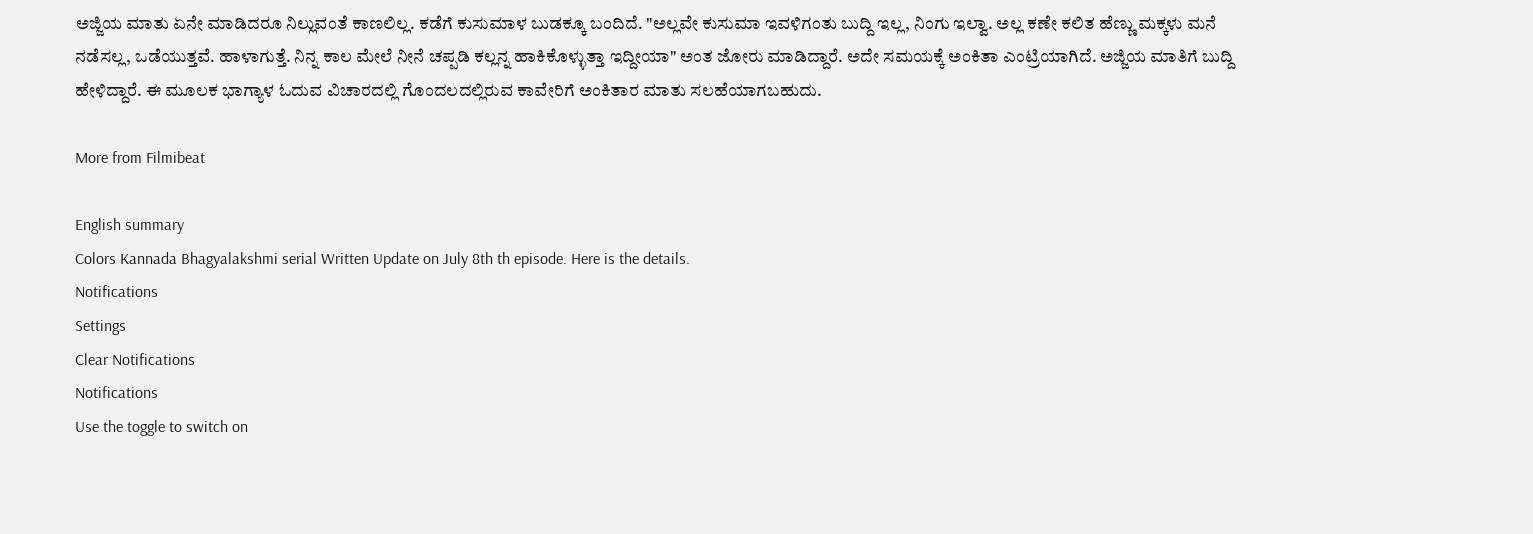ಅಜ್ಜಿಯ ಮಾತು ಏನೇ ಮಾಡಿದರೂ ನಿಲ್ಲುವಂತೆ ಕಾಣಲಿಲ್ಲ. ಕಡೆಗೆ ಕುಸುಮಾಳ ಬುಡಕ್ಕೂ ಬಂದಿದೆ. "ಅಲ್ಲವೇ ಕುಸುಮಾ ಇವಳಿಗಂತು ಬುದ್ದಿ ಇಲ್ಲ, ನಿಂಗು ಇಲ್ವಾ. ಅಲ್ಲ ಕಣೇ ಕಲಿತ ಹೆಣ್ಣು ಮಕ್ಕಳು ಮನೆ ನಡೆಸಲ್ಲ, ಒಡೆಯುತ್ತವೆ. ಹಾಳಾಗುತ್ತೆ. ನಿನ್ನ ಕಾಲ ಮೇಲೆ ನೀನೆ ಚಪ್ಪಡಿ ಕಲ್ಲನ್ನ ಹಾಕಿಕೊಳ್ಳುತ್ತಾ ಇದ್ದೀಯಾ" ಅಂತ ಜೋರು ಮಾಡಿದ್ದಾರೆ. ಅದೇ ಸಮಯಕ್ಕೆ ಅಂಕಿತಾ ಎಂಟ್ರಿಯಾಗಿದೆ. ಅಜ್ಜಿಯ ಮಾತಿಗೆ ಬುದ್ದಿ ಹೇಳಿದ್ದಾರೆ. ಈ ಮೂಲಕ ಭಾಗ್ಯಾಳ ಓದುವ ವಿಚಾರದಲ್ಲಿ ಗೊಂದಲದಲ್ಲಿರುವ ಕಾವೇರಿಗೆ ಅಂಕಿತಾರ ಮಾತು ಸಲಹೆಯಾಗಬಹುದು.

More from Filmibeat

English summary
Colors Kannada Bhagyalakshmi serial Written Update on July 8th th episode. Here is the details.
Notifications
Settings
Clear Notifications
Notifications
Use the toggle to switch on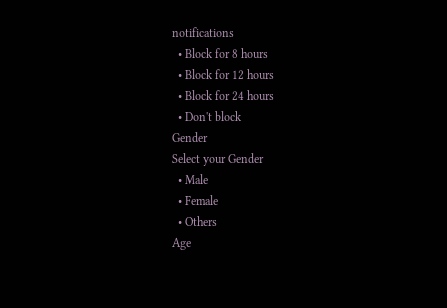notifications
  • Block for 8 hours
  • Block for 12 hours
  • Block for 24 hours
  • Don't block
Gender
Select your Gender
  • Male
  • Female
  • Others
Age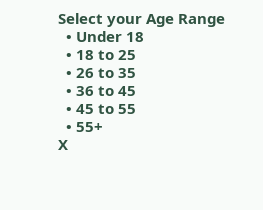Select your Age Range
  • Under 18
  • 18 to 25
  • 26 to 35
  • 36 to 45
  • 45 to 55
  • 55+
X